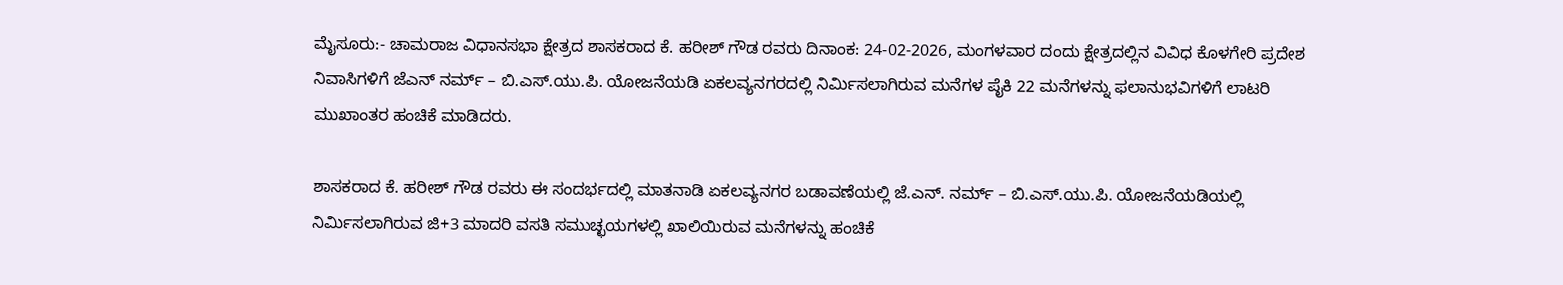ಮೈಸೂರು:- ಚಾಮರಾಜ ವಿಧಾನಸಭಾ ಕ್ಷೇತ್ರದ ಶಾಸಕರಾದ ಕೆ. ಹರೀಶ್ ಗೌಡ ರವರು ದಿನಾಂಕ: 24-02-2026, ಮಂಗಳವಾರ ದಂದು ಕ್ಷೇತ್ರದಲ್ಲಿನ ವಿವಿಧ ಕೊಳಗೇರಿ ಪ್ರದೇಶ ನಿವಾಸಿಗಳಿಗೆ ಜೆಎನ್ ನರ್ಮ್ – ಬಿ.ಎಸ್.ಯು.ಪಿ. ಯೋಜನೆಯಡಿ ಏಕಲವ್ಯನಗರದಲ್ಲಿ ನಿರ್ಮಿಸಲಾಗಿರುವ ಮನೆಗಳ ಪೈಕಿ 22 ಮನೆಗಳನ್ನು ಫಲಾನುಭವಿಗಳಿಗೆ ಲಾಟರಿ ಮುಖಾಂತರ ಹಂಚಿಕೆ ಮಾಡಿದರು.

ಶಾಸಕರಾದ ಕೆ. ಹರೀಶ್ ಗೌಡ ರವರು ಈ ಸಂದರ್ಭದಲ್ಲಿ ಮಾತನಾಡಿ ಏಕಲವ್ಯನಗರ ಬಡಾವಣೆಯಲ್ಲಿ ಜೆ.ಎನ್. ನರ್ಮ್ – ಬಿ.ಎಸ್.ಯು.ಪಿ. ಯೋಜನೆಯಡಿಯಲ್ಲಿ ನಿರ್ಮಿಸಲಾಗಿರುವ ಜಿ+3 ಮಾದರಿ ವಸತಿ ಸಮುಚ್ಛಯಗಳಲ್ಲಿ ಖಾಲಿಯಿರುವ ಮನೆಗಳನ್ನು ಹಂಚಿಕೆ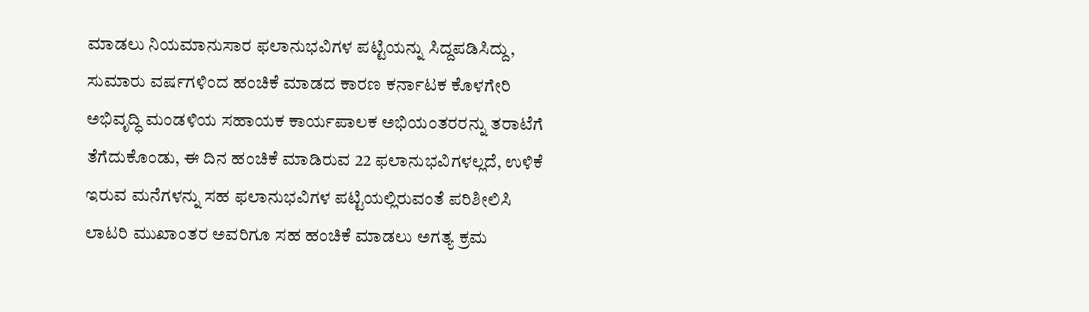ಮಾಡಲು ನಿಯಮಾನುಸಾರ ಫಲಾನುಭವಿಗಳ ಪಟ್ಟಿಯನ್ನು ಸಿದ್ದಪಡಿಸಿದ್ದು, ಸುಮಾರು ವರ್ಷಗಳಿಂದ ಹಂಚಿಕೆ ಮಾಡದ ಕಾರಣ ಕರ್ನಾಟಕ ಕೊಳಗೇರಿ ಅಭಿವೃದ್ಧಿ ಮಂಡಳಿಯ ಸಹಾಯಕ ಕಾರ್ಯಪಾಲಕ ಅಭಿಯಂತರರನ್ನು ತರಾಟೆಗೆ ತೆಗೆದುಕೊಂಡು, ಈ ದಿನ ಹಂಚಿಕೆ ಮಾಡಿರುವ 22 ಫಲಾನುಭವಿಗಳಲ್ಲದೆ, ಉಳಿಕೆ ಇರುವ ಮನೆಗಳನ್ನು ಸಹ ಫಲಾನುಭವಿಗಳ ಪಟ್ಟಿಯಲ್ಲಿರುವಂತೆ ಪರಿಶೀಲಿಸಿ ಲಾಟರಿ ಮುಖಾಂತರ ಅವರಿಗೂ ಸಹ ಹಂಚಿಕೆ ಮಾಡಲು ಅಗತ್ಯ ಕ್ರಮ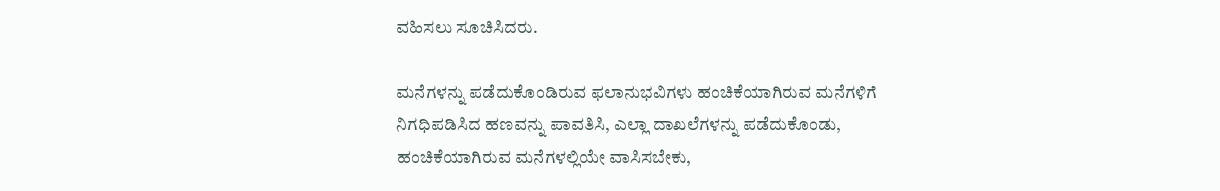ವಹಿಸಲು ಸೂಚಿಸಿದರು.

ಮನೆಗಳನ್ನು ಪಡೆದುಕೊಂಡಿರುವ ಫಲಾನುಭವಿಗಳು ಹಂಚಿಕೆಯಾಗಿರುವ ಮನೆಗಳಿಗೆ ನಿಗಧಿಪಡಿಸಿದ ಹಣವನ್ನು ಪಾವತಿಸಿ, ಎಲ್ಲಾ ದಾಖಲೆಗಳನ್ನು ಪಡೆದುಕೊಂಡು, ಹಂಚಿಕೆಯಾಗಿರುವ ಮನೆಗಳಲ್ಲಿಯೇ ವಾಸಿಸಬೇಕು,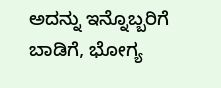ಅದನ್ನು ಇನ್ನೊಬ್ಬರಿಗೆ ಬಾಡಿಗೆ, ಭೋಗ್ಯ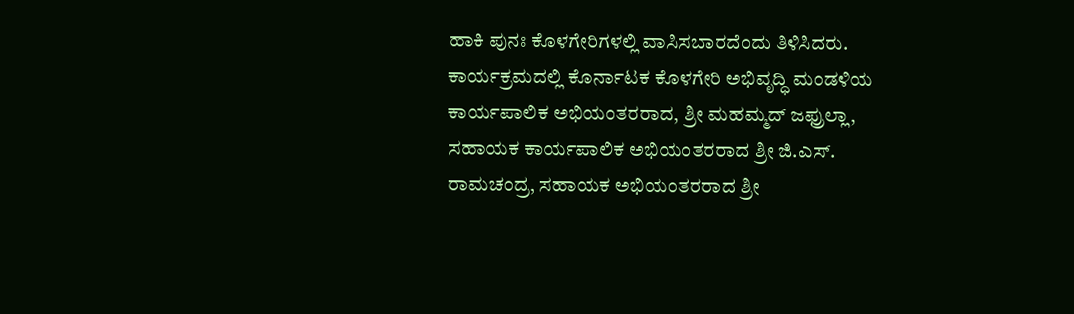ಹಾಕಿ ಪುನಃ ಕೊಳಗೇರಿಗಳಲ್ಲಿ ವಾಸಿಸಬಾರದೆಂದು ತಿಳಿಸಿದರು.
ಕಾರ್ಯಕ್ರಮದಲ್ಲಿ ಕೊರ್ನಾಟಕ ಕೊಳಗೇರಿ ಅಭಿವೃದ್ಧಿ ಮಂಡಳಿಯ ಕಾರ್ಯಪಾಲಿಕ ಅಭಿಯಂತರರಾದ, ಶ್ರೀ ಮಹಮ್ಮದ್ ಜಫ್ರುಲ್ಲಾ, ಸಹಾಯಕ ಕಾರ್ಯಪಾಲಿಕ ಅಭಿಯಂತರರಾದ ಶ್ರೀ ಜಿ.ಎಸ್. ರಾಮಚಂದ್ರ, ಸಹಾಯಕ ಅಭಿಯಂತರರಾದ ಶ್ರೀ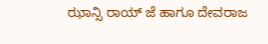ಝಾನ್ಸಿ ರಾಯ್ ಜೆ ಹಾಗೂ ದೇವರಾಜ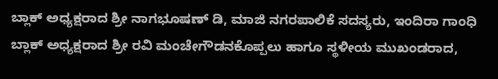ಬ್ಲಾಕ್ ಅಧ್ಯಕ್ಷರಾದ ಶ್ರೀ ನಾಗಭೂಷಣ್ ಡಿ, ಮಾಜಿ ನಗರಪಾಲಿಕೆ ಸದಸ್ಯರು, ಇಂದಿರಾ ಗಾಂಧಿ ಬ್ಲಾಕ್ ಅಧ್ಯಕ್ಷರಾದ ಶ್ರೀ ರವಿ ಮಂಚೇಗೌಡನಕೊಪ್ಪಲು ಹಾಗೂ ಸ್ಥಳೀಯ ಮುಖಂಡರಾದ,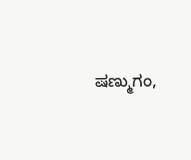ಷಣ್ಮುಗಂ,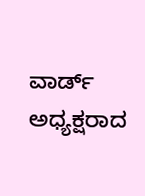ವಾರ್ಡ್ ಅಧ್ಯಕ್ಷರಾದ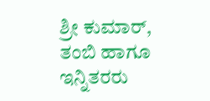ಶ್ರೀ ಕುಮಾರ್, ತಂಬಿ ಹಾಗೂ ಇನ್ನಿತರರು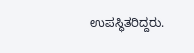ಉಪಸ್ಥಿತರಿದ್ದರು.